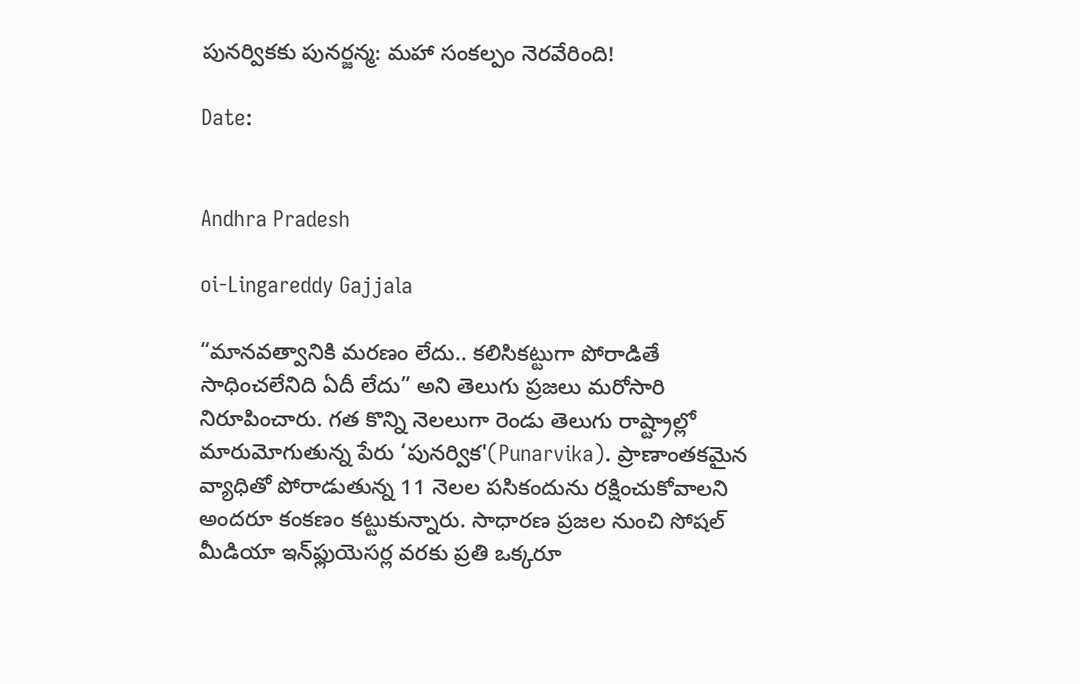పునర్వికకు పునర్జన్మ: మహా సంకల్పం నెరవేరింది!

Date:


Andhra Pradesh

oi-Lingareddy Gajjala

“మానవత్వానికి మరణం లేదు.. కలిసికట్టుగా పోరాడితే సాధించలేనిది ఏదీ లేదు” అని తెలుగు ప్రజలు మరోసారి నిరూపించారు. గత కొన్ని నెలలుగా రెండు తెలుగు రాష్ట్రాల్లో మారుమోగుతున్న పేరు ‘పునర్విక'(Punarvika). ప్రాణాంతకమైన వ్యాధితో పోరాడుతున్న 11 నెలల పసికందును రక్షించుకోవాలని అందరూ కంకణం కట్టుకున్నారు. సాధారణ ప్రజల నుంచి సోషల్ మీడియా ఇన్‌ఫ్లుయెసర్ల వరకు ప్రతి ఒక్కరూ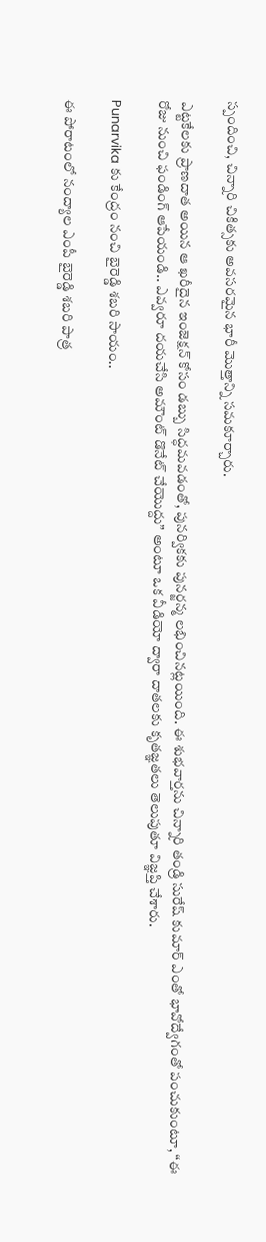స్పందించి, చిన్నారి చికిత్సకు అవసరమైన భారీ మొత్తాన్ని సమకూర్చారు.

ఎట్టకేలకు ప్రాణదాత అయిన ఆ ఖరీదైన ఇంజెక్షన్ కోసం డబ్బు సిద్ధమవడంతో, పునర్వికకు పునర్జన్మ లభించినట్లయింది. ఈ శుభవార్తను చిన్నారి తండ్రి సురేష్ కుమార్ ఎంతో భావోద్వేగంతో పంచుకుంటూ, “ఈ రోజు నుంచి ఫండింగ్ ఆపేయండి.. ఎవ్వరూ దయచేసి అమౌంట్ డొనేట్ చేయొద్దు” అంటూ ఒక వీడియో ద్వారా దాతలకు కృతజ్ఞతలు తెలుపుతూ విజ్ఞప్తి చేశారు.

Punarvika కు కేంద్రం నంచి బైరెడ్డి శబరి సాయం..

ఈ పోరాటంలో నంద్యాల ఎంపీ బైరెడ్డి శబరి పాత్ర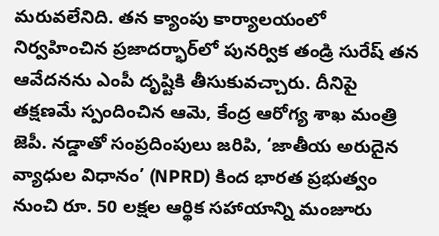మరువలేనిది. తన క్యాంపు కార్యాలయంలో నిర్వహించిన ప్రజాదర్భార్‌లో పునర్విక తండ్రి సురేష్ తన ఆవేదనను ఎంపీ దృష్టికి తీసుకువచ్చారు. దీనిపై తక్షణమే స్పందించిన ఆమె, కేంద్ర ఆరోగ్య శాఖ మంత్రి జెపీ. నడ్డాతో సంప్రదింపులు జరిపి, ‘జాతీయ అరుదైన వ్యాధుల విధానం’ (NPRD) కింద భారత ప్రభుత్వం నుంచి రూ. 50 లక్షల ఆర్థిక సహాయాన్ని మంజూరు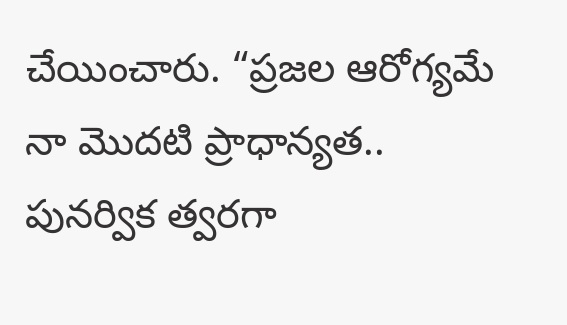చేయించారు. “ప్రజల ఆరోగ్యమే నా మొదటి ప్రాధాన్యత.. పునర్విక త్వరగా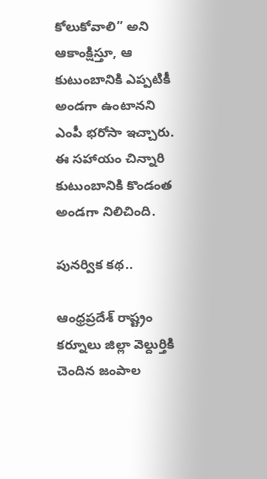కోలుకోవాలి” అని ఆకాంక్షిస్తూ, ఆ కుటుంబానికి ఎప్పటికీ అండగా ఉంటానని ఎంపీ భరోసా ఇచ్చారు. ఈ సహాయం చిన్నారి కుటుంబానికి కొండంత అండగా నిలిచింది.

పునర్విక కథ..

ఆంధ్రప్రదేశ్ రాష్ట్రం కర్నూలు జిల్లా వెల్దుర్తికి చెందిన జంపాల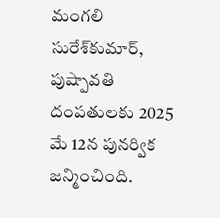మంగలి సురేశ్‌కుమార్‌, పుష్పావతి దంపతులకు 2025 మే 12న పునర్విక జన్మించింది.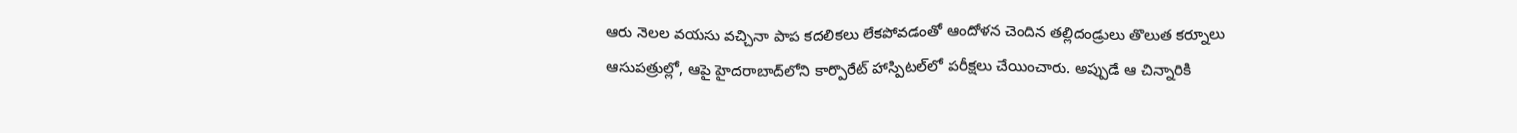ఆరు నెలల వయసు వచ్చినా పాప కదలికలు లేకపోవడంతో ఆందోళన చెందిన తల్లిదండ్రులు తొలుత కర్నూలు ఆసుపత్రుల్లో, ఆపై హైదరాబాద్‌లోని కార్పొరేట్ హాస్పిటల్‌లో పరీక్షలు చేయించారు. అప్పుడే ఆ చిన్నారికి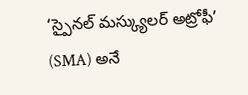‘స్పైనల్‌ మస్క్యులర్‌ అట్రోఫీ’ (SMA) అనే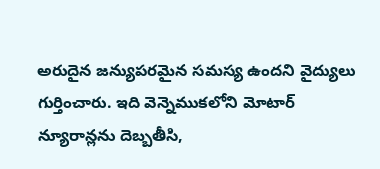అరుదైన జన్యుపరమైన సమస్య ఉందని వైద్యులు గుర్తించారు. ఇది వెన్నెముకలోని మోటార్ న్యూరాన్లను దెబ్బతీసి,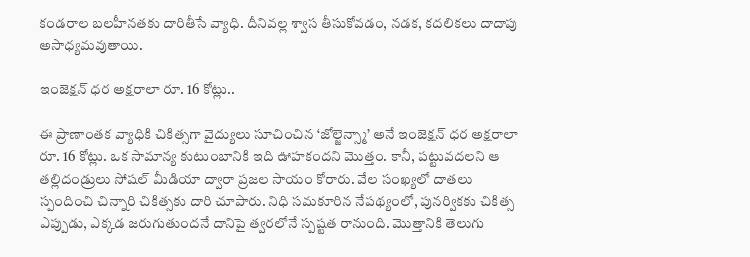కండరాల బలహీనతకు దారితీసే వ్యాధి. దీనివల్ల శ్వాస తీసుకోవడం, నడక, కదలికలు దాదాపు అసాధ్యమవుతాయి.

ఇంజెక్షన్ ధర అక్షరాలా రూ. 16 కోట్లు..

ఈ ప్రాణాంతక వ్యాధికి చికిత్సగా వైద్యులు సూచించిన ‘జోల్జెన్స్మా’ అనే ఇంజెక్షన్ ధర అక్షరాలా రూ. 16 కోట్లు. ఒక సామాన్య కుటుంబానికి ఇది ఊహకందని మొత్తం. కానీ, పట్టువదలని ఆ తల్లిదండ్రులు సోషల్ మీడియా ద్వారా ప్రజల సాయం కోరారు. వేల సంఖ్యలో దాతలు స్పందించి చిన్నారి చికిత్సకు దారి చూపారు. నిధి సమకూరిన నేపథ్యంలో, పునర్వికకు చికిత్స ఎప్పుడు, ఎక్కడ జరుగుతుందనే దానిపై త్వరలోనే స్పష్టత రానుంది. మొత్తానికి తెలుగు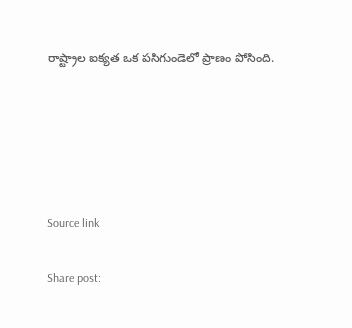రాష్ట్రాల ఐక్యత ఒక పసిగుండెలో ప్రాణం పోసింది.





Source link

Share post: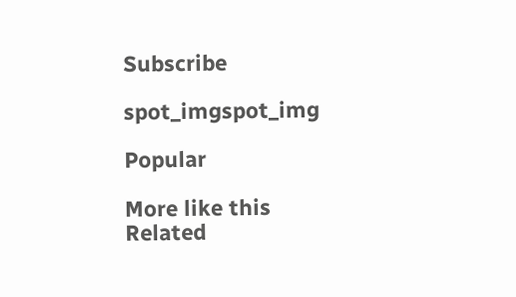Subscribe

spot_imgspot_img

Popular

More like this
Related